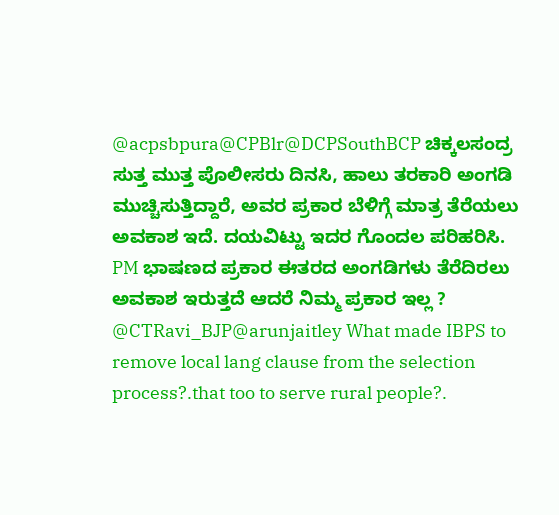@acpsbpura@CPBlr@DCPSouthBCP ಚಿಕ್ಕಲಸಂದ್ರ ಸುತ್ತ ಮುತ್ತ ಪೊಲೀಸರು ದಿನಸಿ, ಹಾಲು ತರಕಾರಿ ಅಂಗಡಿ ಮುಚ್ಚಿಸುತ್ತಿದ್ದಾರೆ, ಅವರ ಪ್ರಕಾರ ಬೆಳಿಗ್ಗೆ ಮಾತ್ರ ತೆರೆಯಲು ಅವಕಾಶ ಇದೆ. ದಯವಿಟ್ಟು ಇದರ ಗೊಂದಲ ಪರಿಹರಿಸಿ. PM ಭಾಷಣದ ಪ್ರಕಾರ ಈತರದ ಅಂಗಡಿಗಳು ತೆರೆದಿರಲು ಅವಕಾಶ ಇರುತ್ತದೆ ಆದರೆ ನಿಮ್ಮ ಪ್ರಕಾರ ಇಲ್ಲ ?
@CTRavi_BJP@arunjaitley What made IBPS to remove local lang clause from the selection process?.that too to serve rural people?.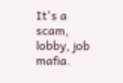It's a scam, lobby, job mafia.